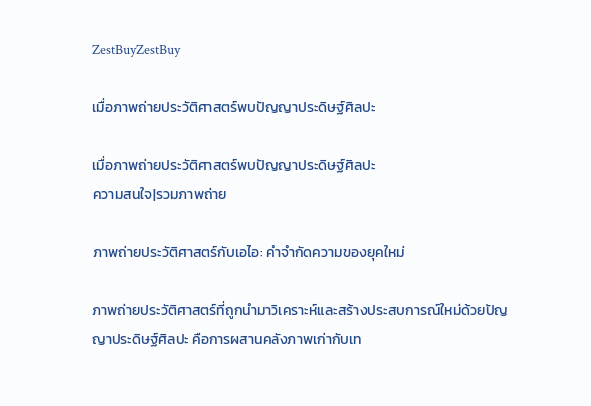ZestBuyZestBuy

เมื่อภาพถ่ายประวัติศาสตร์พบปัญญาประดิษฐ์ศิลปะ

เมื่อภาพถ่ายประวัติศาสตร์พบปัญญาประดิษฐ์ศิลปะ
ความสนใจ|รวมภาพถ่าย

ภาพถ่ายประวัติศาสตร์กับเอไอ: คำจำกัดความของยุคใหม่

ภาพถ่ายประวัติศาสตร์ที่ถูกนำมาวิเคราะห์และสร้างประสบการณ์ใหม่ด้วยปัญญาประดิษฐ์ศิลปะ คือการผสานคลังภาพเก่ากับเท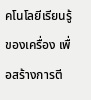คโนโลยีเรียนรู้ของเครื่อง เพื่อสร้างการตี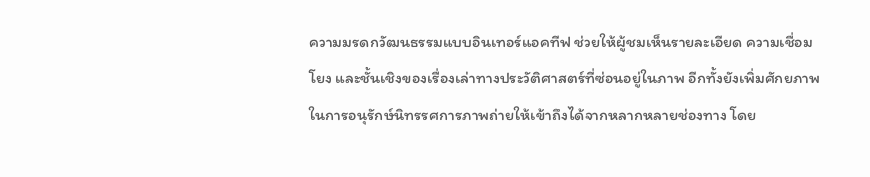ความมรดกวัฒนธรรมแบบอินเทอร์แอคทีฟ ช่วยให้ผู้ชมเห็นรายละเอียด ความเชื่อมโยง และชั้นเชิงของเรื่องเล่าทางประวัติศาสตร์ที่ซ่อนอยู่ในภาพ อีกทั้งยังเพิ่มศักยภาพในการอนุรักษ์นิทรรศการภาพถ่ายให้เข้าถึงได้จากหลากหลายช่องทาง โดย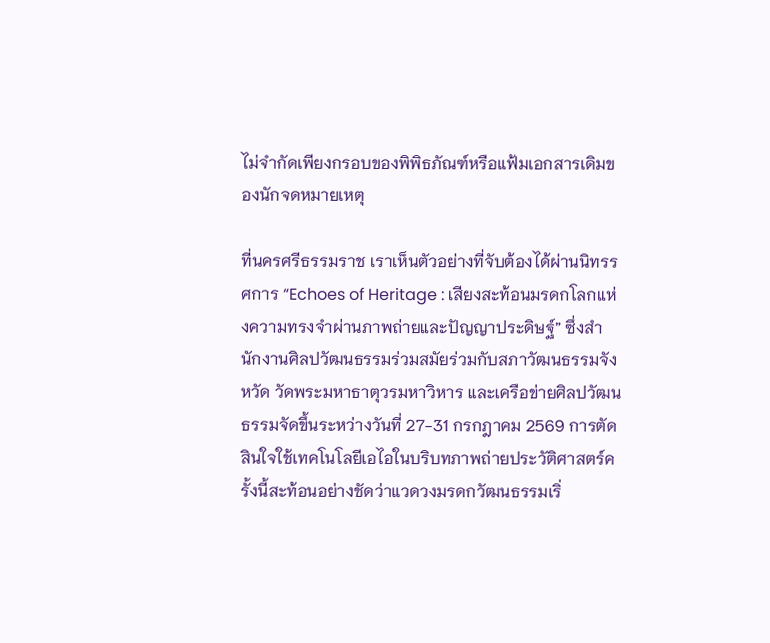ไม่จำกัดเพียงกรอบของพิพิธภัณฑ์หรือแฟ้มเอกสารเดิมของนักจดหมายเหตุ

ที่นครศรีธรรมราช เราเห็นตัวอย่างที่จับต้องได้ผ่านนิทรรศการ “Echoes of Heritage : เสียงสะท้อนมรดกโลกแห่งความทรงจำผ่านภาพถ่ายและปัญญาประดิษฐ์” ซึ่งสำนักงานศิลปวัฒนธรรมร่วมสมัยร่วมกับสภาวัฒนธรรมจังหวัด วัดพระมหาธาตุวรมหาวิหาร และเครือข่ายศิลปวัฒนธรรมจัดขึ้นระหว่างวันที่ 27-31 กรกฎาคม 2569 การตัดสินใจใช้เทคโนโลยีเอไอในบริบทภาพถ่ายประวัติศาสตร์ครั้งนี้สะท้อนอย่างชัดว่าแวดวงมรดกวัฒนธรรมเริ่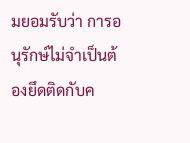มยอมรับว่า การอนุรักษ์ไม่จำเป็นต้องยึดติดกับค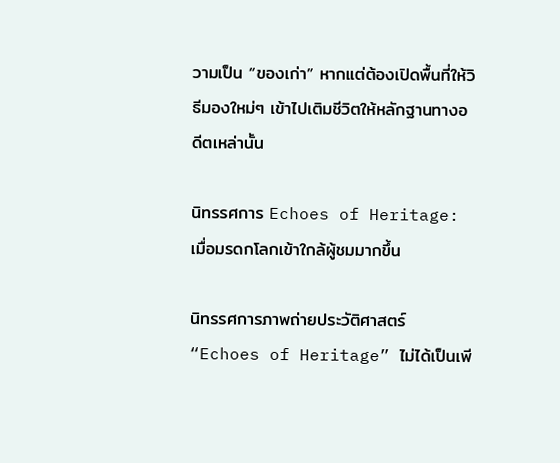วามเป็น “ของเก่า” หากแต่ต้องเปิดพื้นที่ให้วิธีมองใหม่ๆ เข้าไปเติมชีวิตให้หลักฐานทางอดีตเหล่านั้น

นิทรรศการ Echoes of Heritage: เมื่อมรดกโลกเข้าใกล้ผู้ชมมากขึ้น

นิทรรศการภาพถ่ายประวัติศาสตร์ “Echoes of Heritage” ไม่ได้เป็นเพี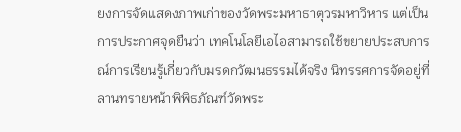ยงการจัดแสดงภาพเก่าของวัดพระมหาธาตุวรมหาวิหาร แต่เป็นการประกาศจุดยืนว่า เทคโนโลยีเอไอสามารถใช้ขยายประสบการณ์การเรียนรู้เกี่ยวกับมรดกวัฒนธรรมได้จริง นิทรรศการจัดอยู่ที่ลานทรายหน้าพิพิธภัณฑ์วัดพระ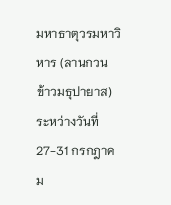มหาธาตุวรมหาวิหาร (ลานกวนข้าวมธุปายาส) ระหว่างวันที่ 27-31 กรกฎาคม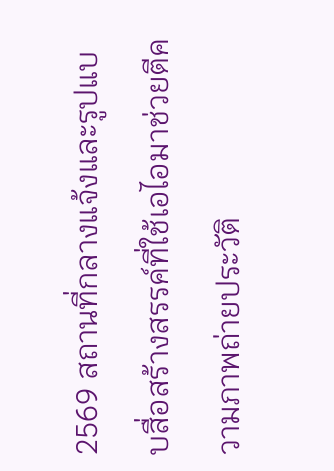2569 สถานที่กลางแจ้งและรูปแบบสื่อสร้างสรรค์ที่ใช้เอไอมาช่วยตีความภาพถ่ายประวัติ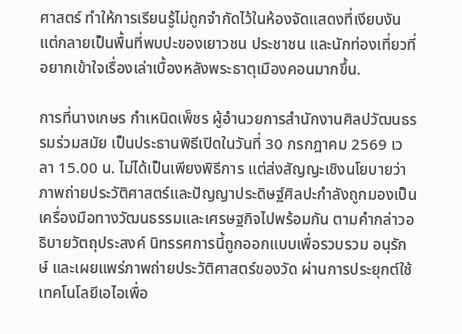ศาสตร์ ทำให้การเรียนรู้ไม่ถูกจำกัดไว้ในห้องจัดแสดงที่เงียบงัน แต่กลายเป็นพื้นที่พบปะของเยาวชน ประชาชน และนักท่องเที่ยวที่อยากเข้าใจเรื่องเล่าเบื้องหลังพระธาตุเมืองคอนมากขึ้น.

การที่นางเกษร กำเหนิดเพ็ชร ผู้อำนวยการสำนักงานศิลปวัฒนธรรมร่วมสมัย เป็นประธานพิธีเปิดในวันที่ 30 กรกฎาคม 2569 เวลา 15.00 น. ไม่ได้เป็นเพียงพิธีการ แต่ส่งสัญญะเชิงนโยบายว่า ภาพถ่ายประวัติศาสตร์และปัญญาประดิษฐ์ศิลปะกำลังถูกมองเป็นเครื่องมือทางวัฒนธรรมและเศรษฐกิจไปพร้อมกัน ตามคำกล่าวอธิบายวัตถุประสงค์ นิทรรศการนี้ถูกออกแบบเพื่อรวบรวม อนุรักษ์ และเผยแพร่ภาพถ่ายประวัติศาสตร์ของวัด ผ่านการประยุกต์ใช้เทคโนโลยีเอไอเพื่อ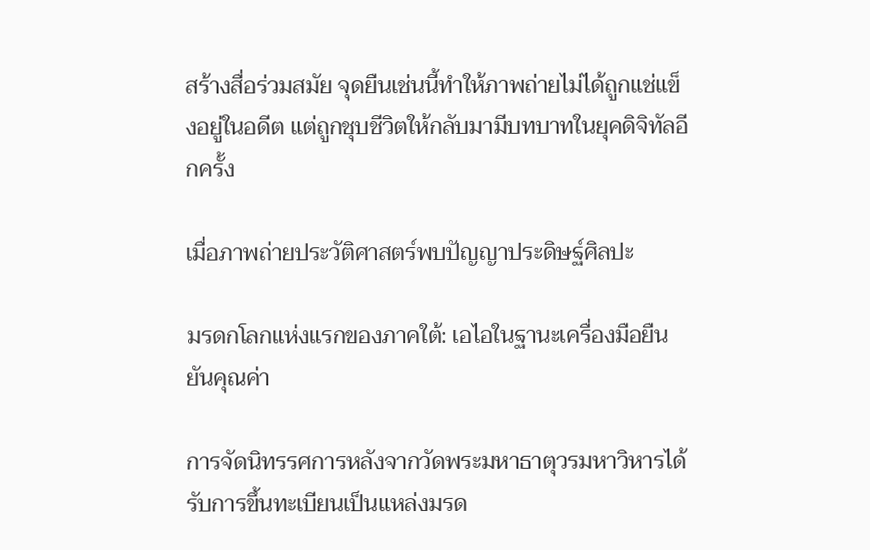สร้างสื่อร่วมสมัย จุดยืนเช่นนี้ทำให้ภาพถ่ายไม่ได้ถูกแช่แข็งอยู่ในอดีต แต่ถูกชุบชีวิตให้กลับมามีบทบาทในยุคดิจิทัลอีกครั้ง

เมื่อภาพถ่ายประวัติศาสตร์พบปัญญาประดิษฐ์ศิลปะ

มรดกโลกแห่งแรกของภาคใต้: เอไอในฐานะเครื่องมือยืนยันคุณค่า

การจัดนิทรรศการหลังจากวัดพระมหาธาตุวรมหาวิหารได้รับการขึ้นทะเบียนเป็นแหล่งมรด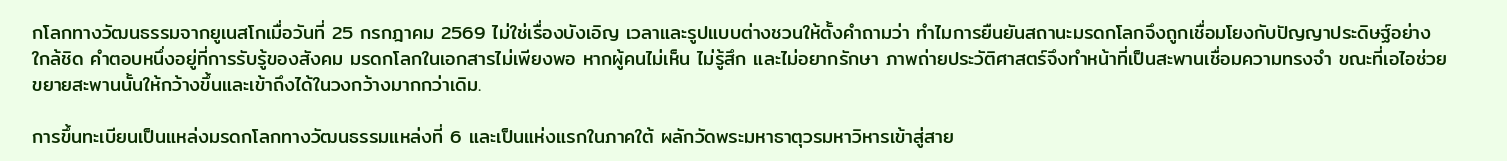กโลกทางวัฒนธรรมจากยูเนสโกเมื่อวันที่ 25 กรกฎาคม 2569 ไม่ใช่เรื่องบังเอิญ เวลาและรูปแบบต่างชวนให้ตั้งคำถามว่า ทำไมการยืนยันสถานะมรดกโลกจึงถูกเชื่อมโยงกับปัญญาประดิษฐ์อย่างใกล้ชิด คำตอบหนึ่งอยู่ที่การรับรู้ของสังคม มรดกโลกในเอกสารไม่เพียงพอ หากผู้คนไม่เห็น ไม่รู้สึก และไม่อยากรักษา ภาพถ่ายประวัติศาสตร์จึงทำหน้าที่เป็นสะพานเชื่อมความทรงจำ ขณะที่เอไอช่วยขยายสะพานนั้นให้กว้างขึ้นและเข้าถึงได้ในวงกว้างมากกว่าเดิม.

การขึ้นทะเบียนเป็นแหล่งมรดกโลกทางวัฒนธรรมแหล่งที่ 6 และเป็นแห่งแรกในภาคใต้ ผลักวัดพระมหาธาตุวรมหาวิหารเข้าสู่สาย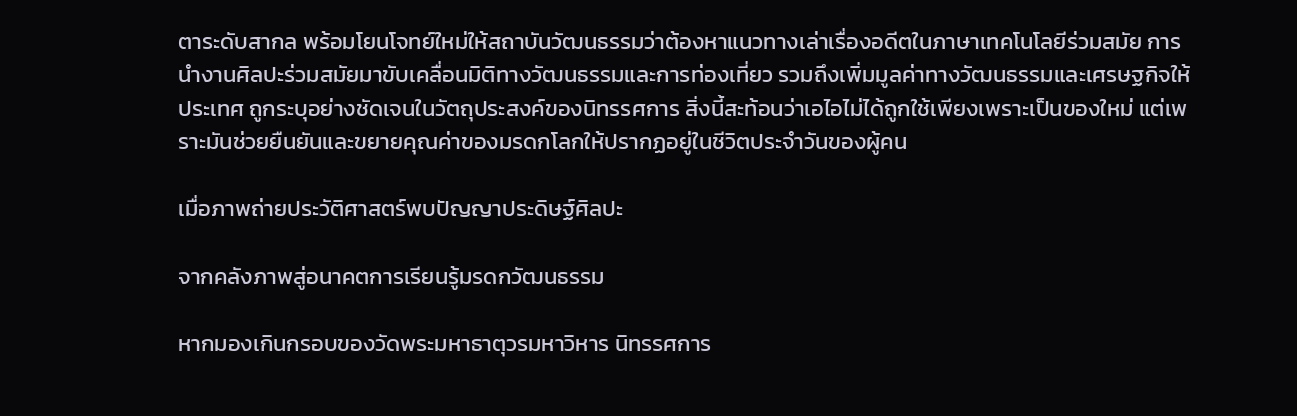ตาระดับสากล พร้อมโยนโจทย์ใหม่ให้สถาบันวัฒนธรรมว่าต้องหาแนวทางเล่าเรื่องอดีตในภาษาเทคโนโลยีร่วมสมัย การนำงานศิลปะร่วมสมัยมาขับเคลื่อนมิติทางวัฒนธรรมและการท่องเที่ยว รวมถึงเพิ่มมูลค่าทางวัฒนธรรมและเศรษฐกิจให้ประเทศ ถูกระบุอย่างชัดเจนในวัตถุประสงค์ของนิทรรศการ สิ่งนี้สะท้อนว่าเอไอไม่ได้ถูกใช้เพียงเพราะเป็นของใหม่ แต่เพราะมันช่วยยืนยันและขยายคุณค่าของมรดกโลกให้ปรากฏอยู่ในชีวิตประจำวันของผู้คน

เมื่อภาพถ่ายประวัติศาสตร์พบปัญญาประดิษฐ์ศิลปะ

จากคลังภาพสู่อนาคตการเรียนรู้มรดกวัฒนธรรม

หากมองเกินกรอบของวัดพระมหาธาตุวรมหาวิหาร นิทรรศการ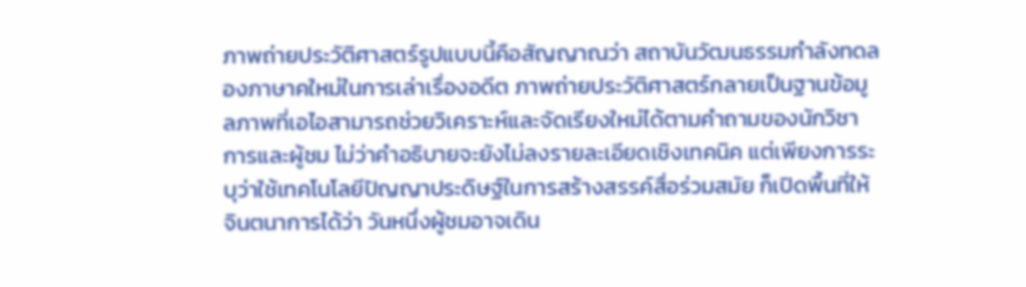ภาพถ่ายประวัติศาสตร์รูปแบบนี้คือสัญญาณว่า สถาบันวัฒนธรรมกำลังทดลองภาษาคใหม่ในการเล่าเรื่องอดีต ภาพถ่ายประวัติศาสตร์กลายเป็นฐานข้อมูลภาพที่เอไอสามารถช่วยวิเคราะห์และจัดเรียงใหม่ได้ตามคำถามของนักวิชาการและผู้ชม ไม่ว่าคำอธิบายจะยังไม่ลงรายละเอียดเชิงเทคนิค แต่เพียงการระบุว่าใช้เทคโนโลยีปัญญาประดิษฐ์ในการสร้างสรรค์สื่อร่วมสมัย ก็เปิดพื้นที่ให้จินตนาการได้ว่า วันหนึ่งผู้ชมอาจเดิน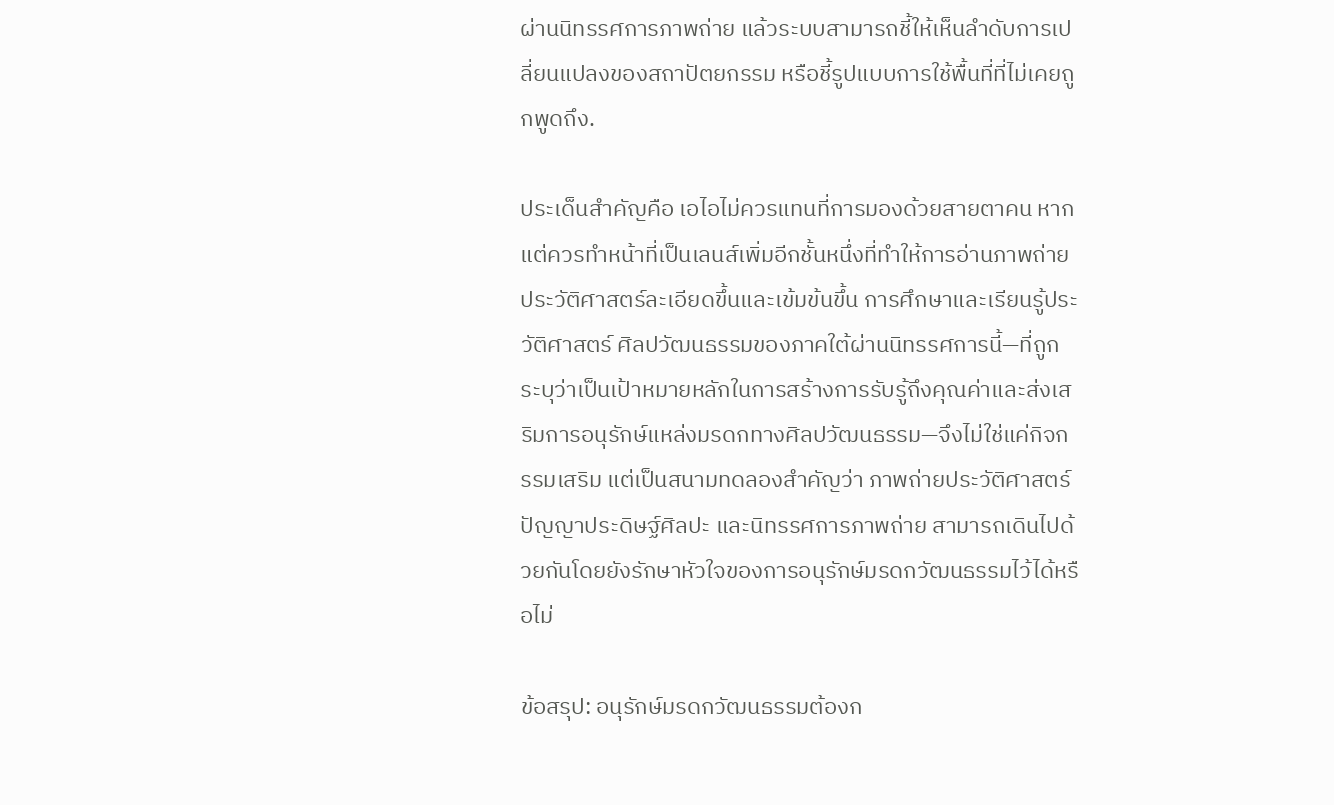ผ่านนิทรรศการภาพถ่าย แล้วระบบสามารถชี้ให้เห็นลำดับการเปลี่ยนแปลงของสถาปัตยกรรม หรือชี้รูปแบบการใช้พื้นที่ที่ไม่เคยถูกพูดถึง.

ประเด็นสำคัญคือ เอไอไม่ควรแทนที่การมองด้วยสายตาคน หากแต่ควรทำหน้าที่เป็นเลนส์เพิ่มอีกชั้นหนึ่งที่ทำให้การอ่านภาพถ่ายประวัติศาสตร์ละเอียดขึ้นและเข้มข้นขึ้น การศึกษาและเรียนรู้ประวัติศาสตร์ ศิลปวัฒนธรรมของภาคใต้ผ่านนิทรรศการนี้—ที่ถูกระบุว่าเป็นเป้าหมายหลักในการสร้างการรับรู้ถึงคุณค่าและส่งเสริมการอนุรักษ์แหล่งมรดกทางศิลปวัฒนธรรม—จึงไม่ใช่แค่กิจกรรมเสริม แต่เป็นสนามทดลองสำคัญว่า ภาพถ่ายประวัติศาสตร์ ปัญญาประดิษฐ์ศิลปะ และนิทรรศการภาพถ่าย สามารถเดินไปด้วยกันโดยยังรักษาหัวใจของการอนุรักษ์มรดกวัฒนธรรมไว้ได้หรือไม่

ข้อสรุป: อนุรักษ์มรดกวัฒนธรรมต้องก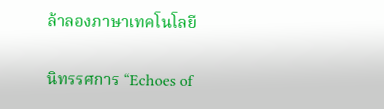ล้าลองภาษาเทคโนโลยี

นิทรรศการ “Echoes of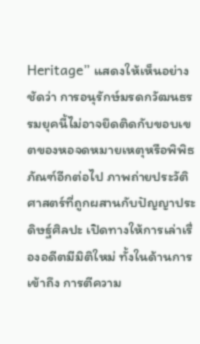Heritage” แสดงให้เห็นอย่างชัดว่า การอนุรักษ์มรดกวัฒนธรรมยุคนี้ไม่อาจยึดติดกับขอบเขตของหอจดหมายเหตุหรือพิพิธภัณฑ์อีกต่อไป ภาพถ่ายประวัติศาสตร์ที่ถูกผสานกับปัญญาประดิษฐ์ศิลปะ เปิดทางให้การเล่าเรื่องอดีตมีมิติใหม่ ทั้งในด้านการเข้าถึง การตีความ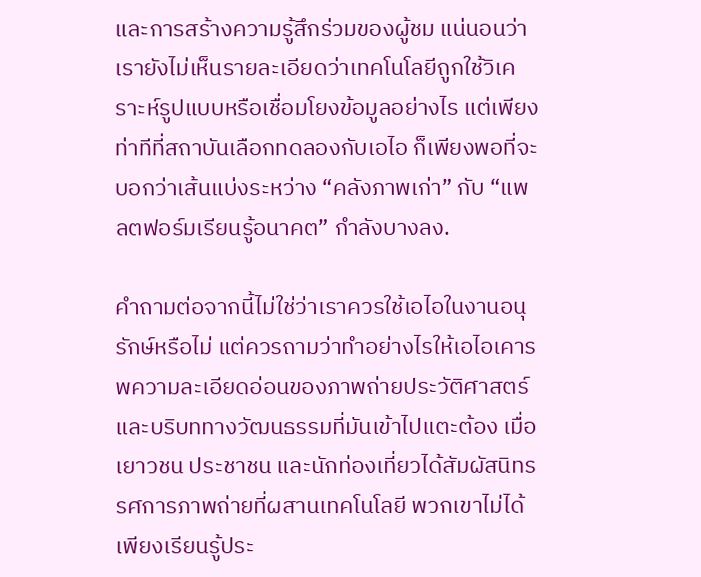และการสร้างความรู้สึกร่วมของผู้ชม แน่นอนว่าเรายังไม่เห็นรายละเอียดว่าเทคโนโลยีถูกใช้วิเคราะห์รูปแบบหรือเชื่อมโยงข้อมูลอย่างไร แต่เพียงท่าทีที่สถาบันเลือกทดลองกับเอไอ ก็เพียงพอที่จะบอกว่าเส้นแบ่งระหว่าง “คลังภาพเก่า” กับ “แพลตฟอร์มเรียนรู้อนาคต” กำลังบางลง.

คำถามต่อจากนี้ไม่ใช่ว่าเราควรใช้เอไอในงานอนุรักษ์หรือไม่ แต่ควรถามว่าทำอย่างไรให้เอไอเคารพความละเอียดอ่อนของภาพถ่ายประวัติศาสตร์และบริบททางวัฒนธรรมที่มันเข้าไปแตะต้อง เมื่อเยาวชน ประชาชน และนักท่องเที่ยวได้สัมผัสนิทรรศการภาพถ่ายที่ผสานเทคโนโลยี พวกเขาไม่ได้เพียงเรียนรู้ประ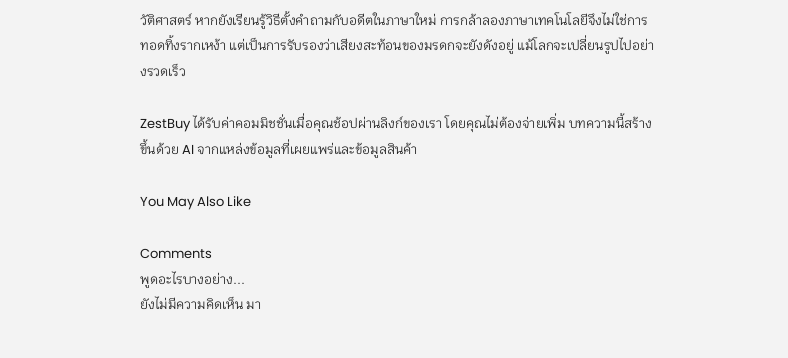วัติศาสตร์ หากยังเรียนรู้วิธีตั้งคำถามกับอดีตในภาษาใหม่ การกล้าลองภาษาเทคโนโลยีจึงไม่ใช่การทอดทิ้งรากเหง้า แต่เป็นการรับรองว่าเสียงสะท้อนของมรดกจะยังดังอยู่ แม้โลกจะเปลี่ยนรูปไปอย่างรวดเร็ว

ZestBuy ได้รับค่าคอมมิชชั่นเมื่อคุณช้อปผ่านลิงก์ของเรา โดยคุณไม่ต้องจ่ายเพิ่ม บทความนี้สร้างขึ้นด้วย AI จากแหล่งข้อมูลที่เผยแพร่และข้อมูลสินค้า

You May Also Like

Comments
พูดอะไรบางอย่าง...
ยังไม่มีความคิดเห็น มา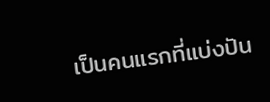เป็นคนแรกที่แบ่งปัน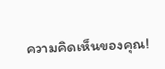ความคิดเห็นของคุณ!